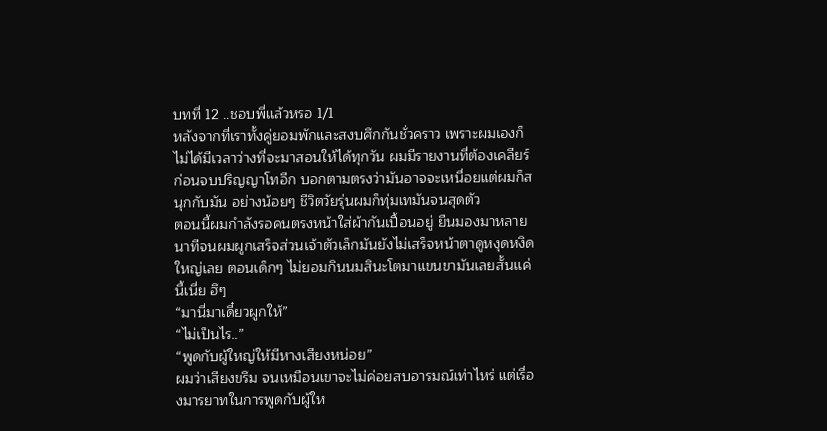บทที่ 12 ..ชอบพี่เเล้วหรอ 1/1
หลังจากที่เราทั้งคู่ยอมพักและสงบศึกกันชั่วคราว เพราะผมเองก็ไม่ได้มีเวลาว่างที่จะมาสอนให้ได้ทุกวัน ผมมีรายงานที่ต้องเคลียร์ก่อนจบปริญญาโทอีก บอกตามตรงว่ามันอาจจะเหนื่อยแต่ผมก็สนุกกับมัน อย่างน้อยๆ ชีวิตวัยรุ่นผมก็ทุ่มเทมันจนสุดตัว
ตอนนี้ผมกำลังรอคนตรงหน้าใส่ผ้ากันเปื้อนอยู่ ยืนมองมาหลายนาทีจนผมผูกเสร็จส่วนเจ้าตัวเล็กมันยังไม่เสร็จหน้าตาดูหงุดหงิดใหญ่เลย ตอนเด็กๆ ไม่ยอมกินนมสินะโตมาแขนขามันเลยสั้นเเค่นี้เนี่ย ฮึๆ
“มานี่มาเดี๋ยวผูกให้”
“ไม่เป็นไร..”
“พูดกับผู้ใหญ่ให้มีหางเสียงหน่อย”
ผมว่าเสียงขรึม จนเหมือนเขาจะไม่ค่อยสบอารมณ์เท่าไหร่ แต่เรื่องมารยาทในการพูดกับผู้ให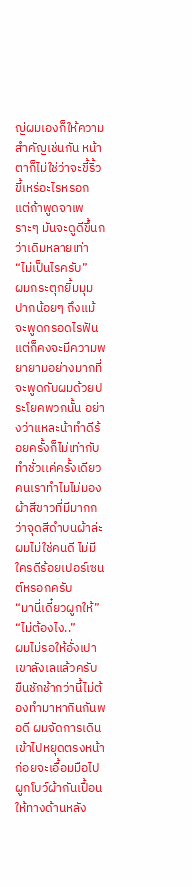ญ่ผมเองก็ให้ความสำคัญเช่นกัน หน้าตาก็ไม่ใช่ว่าจะขี้ริ้วขี้เหร่อะไรหรอก แต่ถ้าพูดจาเพราะๆ มันจะดูดีขึ้นกว่าเดิมหลายเท่า
“ไม่เป็นไรครับ”
ผมกระตุกยิ้มมุมปากน้อยๆ ถึงแม้จะพูดกรอดไรฟันแต่ก็คงจะมีความพยายามอย่างมากที่จะพูดกับผมด้วยประโยคพวกนั้น อย่างว่าเเหละน้าทำดีร้อยครั้งก็ไม่เท่ากับทำชั่วเเค่ครั้งเดียว คนเราทำไมไม่มองผ้าสีขาวที่มีมากกว่าจุดสีดำบนผ้าล่ะ
ผมไม่ใช่คนดี ไม่มีใครดีร้อยเปอร์เซนต์หรอกครับ
“มานี่เดี๋ยวผูกให้”
“ไม่ต้องไง..”
ผมไม่รอให้อั่งเปาเขาลังเลแล้วครับ ขืนชักช้ากว่านี้ไม่ต้องทำมาหากินกันพอดี ผมจัดการเดินเข้าไปหยุดตรงหน้าก่อยจะเอื้อมมือไปผูกโบว์ผ้ากันเปื้อนให้ทางด้านหลัง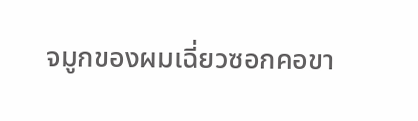จมูกของผมเฉี่ยวซอกคอขา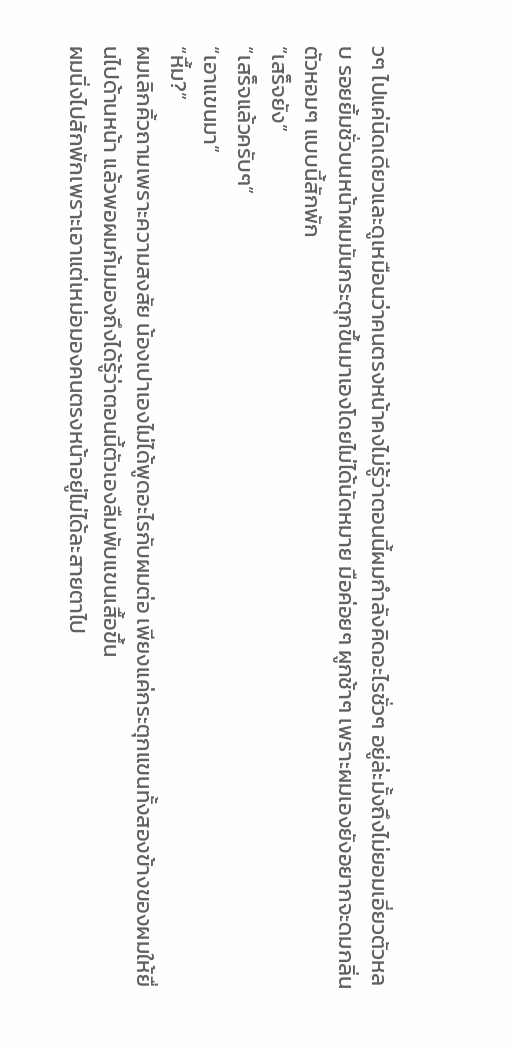วๆ ไปแค่นิดเดียวและดูเหมือนว่าคนตรงหน้าคงไม่รู้ว่าตอนนี้ผมกำลังคิดอะไรชั่วๆ อยู่ล่ะมั้งถึงไม่ยอมเอี่ยวตัวหลบ รอยยิ้มชั่วบนหน้าผมมันกระตุกขึ้นมาเองโดยไม่ได้นัดหมาย มือค่อยๆ ผูกช้าๆ เพราะผมเองยังอยากจะดมกลิ่นตัวหอมๆ แบบนี้สักพัก
“เสร็จยัง”
“เสร็จแล้วครับๆ”
“เอาแขนมา”
“หื้ม?”
ผมเลิกคิ้วถามเพราะความสงสัย น้องเปาเองไม่ได้พูดอะไรกับผมต่อ เพียงแค่กระตุกแขนทั้งสองข้างของผมให้ยื่นไปด้านหน้า แล้วพอผมก้มมองถึงได้รู้ว่าตอนนี้ตัวเองลืมพับแขนเสื้อขึ้น
ผมนิ่งไปสักพักเพราะเอาแต่เหม่อมองคนตรงหน้าอยู่ไม่ได้ละสายตาไป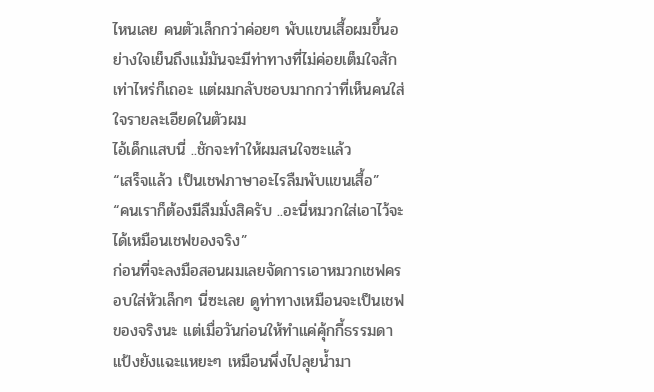ไหนเลย คนตัวเล็กกว่าค่อยๆ พับแขนเสื้อผมขึ้นอย่างใจเย็นถึงแม้มันจะมีท่าทางที่ไม่ค่อยเต็มใจสักเท่าไหร่ก็เถอะ แต่ผมกลับชอบมากกว่าที่เห็นคนใส่ใจรายละเอียดในตัวผม
ไอ้เด็กแสบนี่ ..ชักจะทำให้ผมสนใจซะแล้ว
“เสร็จแล้ว เป็นเชฟภาษาอะไรลืมพับแขนเสื้อ”
“คนเราก็ต้องมีลืมมั่งสิครับ ..อะนี่หมวกใส่เอาไว้จะได้เหมือนเชฟของจริง”
ก่อนที่จะลงมือสอนผมเลยจัดการเอาหมวกเชฟครอบใส่หัวเล็กๆ นี่ซะเลย ดูท่าทางเหมือนจะเป็นเชฟของจริงนะ แต่เมื่อวันก่อนให้ทำแค่คุ้กกี้ธรรมดาแป้งยังแฉะแหยะๆ เหมือนพึ่งไปลุยน้ำมา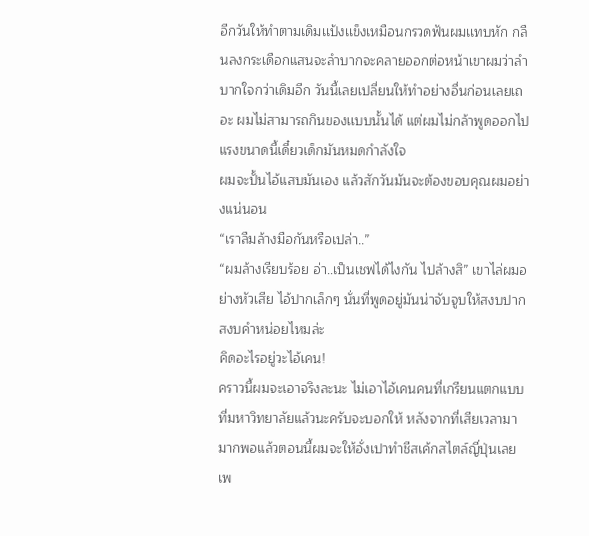อีกวันให้ทำตามเดิมเเป้งเเข็งเหมือนกรวดฟันผมเเทบหัก กลืนลงกระเดือกแสนจะลำบากจะคลายออกต่อหน้าเขาผมว่าลำบากใจกว่าเดิมอีก วันนี้เลยเปลี่ยนให้ทำอย่างอื่นก่อนเลยเถอะ ผมไม่สามารถกินของเเบบนั้นได้ แต่ผมไม่กล้าพูดออกไปแรงขนาดนี้เดี๋ยวเด็กมันหมดกำลังใจ
ผมจะปั้นไอ้แสบมันเอง แล้วสักวันมันจะต้องขอบคุณผมอย่างแน่นอน
“เราลืมล้างมือกันหรือเปล่า..”
“ผมล้างเรียบร้อย อ่า..เป็นเชฟได้ไงกัน ไปล้างสิ” เขาไล่ผมอย่างหัวเสีย ไอ้ปากเล็กๆ นั่นที่พูดอยู่มันน่าจับจูบให้สงบปากสงบคำหน่อยไหมล่ะ
คิดอะไรอยู่วะไอ้เคน!
คราวนี้ผมจะเอาจริงละนะ ไม่เอาไอ้เคนคนที่เกรียนแตกแบบที่มหาวิทยาลัยแล้วนะครับจะบอกให้ หลังจากที่เสียเวลามามากพอแล้วตอนนี้ผมจะให้อั่งเปาทำชีสเค้กสไตล์ญี่ปุ่นเลย เพ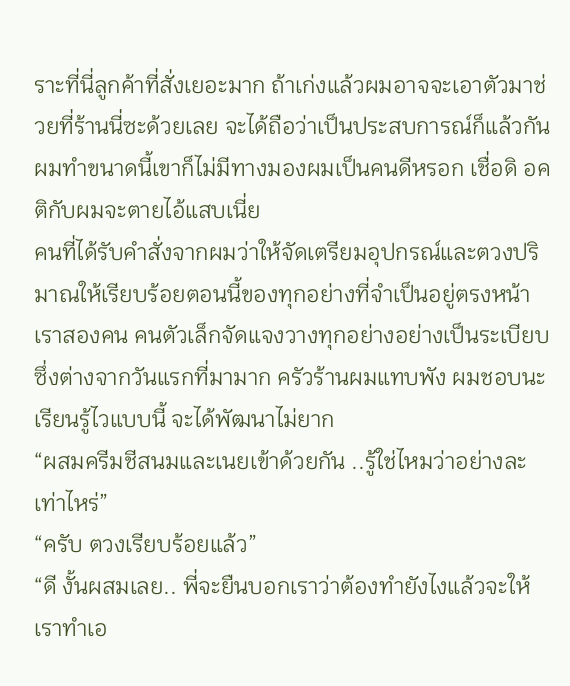ราะที่นี่ลูกค้าที่สั่งเยอะมาก ถ้าเก่งแล้วผมอาจจะเอาตัวมาช่วยที่ร้านนี่ซะด้วยเลย จะได้ถือว่าเป็นประสบการณ์ก็แล้วกัน
ผมทำขนาดนี้เขาก็ไม่มีทางมองผมเป็นคนดีหรอก เชื่อดิ อคติกับผมจะตายไอ้แสบเนี่ย
คนที่ได้รับคำสั่งจากผมว่าให้จัดเตรียมอุปกรณ์และตวงปริมาณให้เรียบร้อยตอนนี้ของทุกอย่างที่จำเป็นอยู่ตรงหน้าเราสองคน คนตัวเล็กจัดแจงวางทุกอย่างอย่างเป็นระเบียบ ซึ่งต่างจากวันแรกที่มามาก ครัวร้านผมแทบพัง ผมชอบนะเรียนรู้ไวแบบนี้ จะได้พัฒนาไม่ยาก
“ผสมครีมชีสนมและเนยเข้าด้วยกัน ..รู้ใช่ไหมว่าอย่างละเท่าไหร่”
“ครับ ตวงเรียบร้อยแล้ว”
“ดี งั้นผสมเลย.. พี่จะยืนบอกเราว่าต้องทำยังไงแล้วจะให้เราทำเอ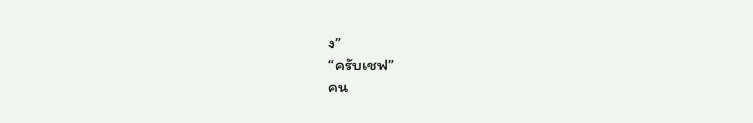ง”
“ครับเชฟ”
คน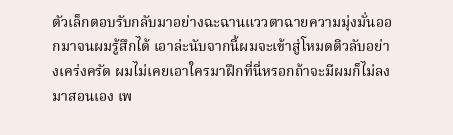ตัวเล็กตอบรับกลับมาอย่างฉะฉานแววตาฉายความมุ่งมั่นออกมาจนผมรู้สึกได้ เอาล่ะนับจากนี้ผมจะเข้าสู่โหมดติวลับอย่างเคร่งครัด ผมไม่เคยเอาใครมาฝึกที่นี่หรอกถ้าจะมีผมก็ไม่ลงมาสอนเอง เพ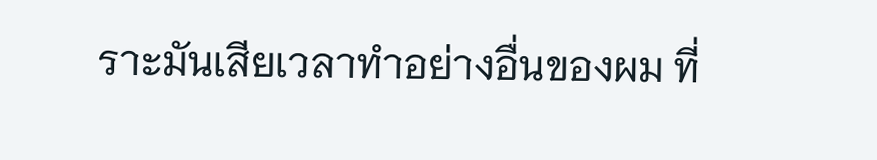ราะมันเสียเวลาทำอย่างอื่นของผม ที่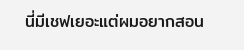นี่มีเชฟเยอะแต่ผมอยากสอน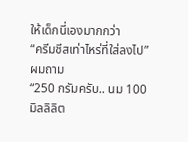ให้เด็กนี่เองมากกว่า
“ครีมชีสเท่าไหร่ที่ใส่ลงไป” ผมถาม
“250 กรัมครับ.. นม 100 มิลลิลิต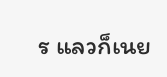ร แลวก็เนย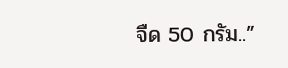จืด 50 กรัม..”